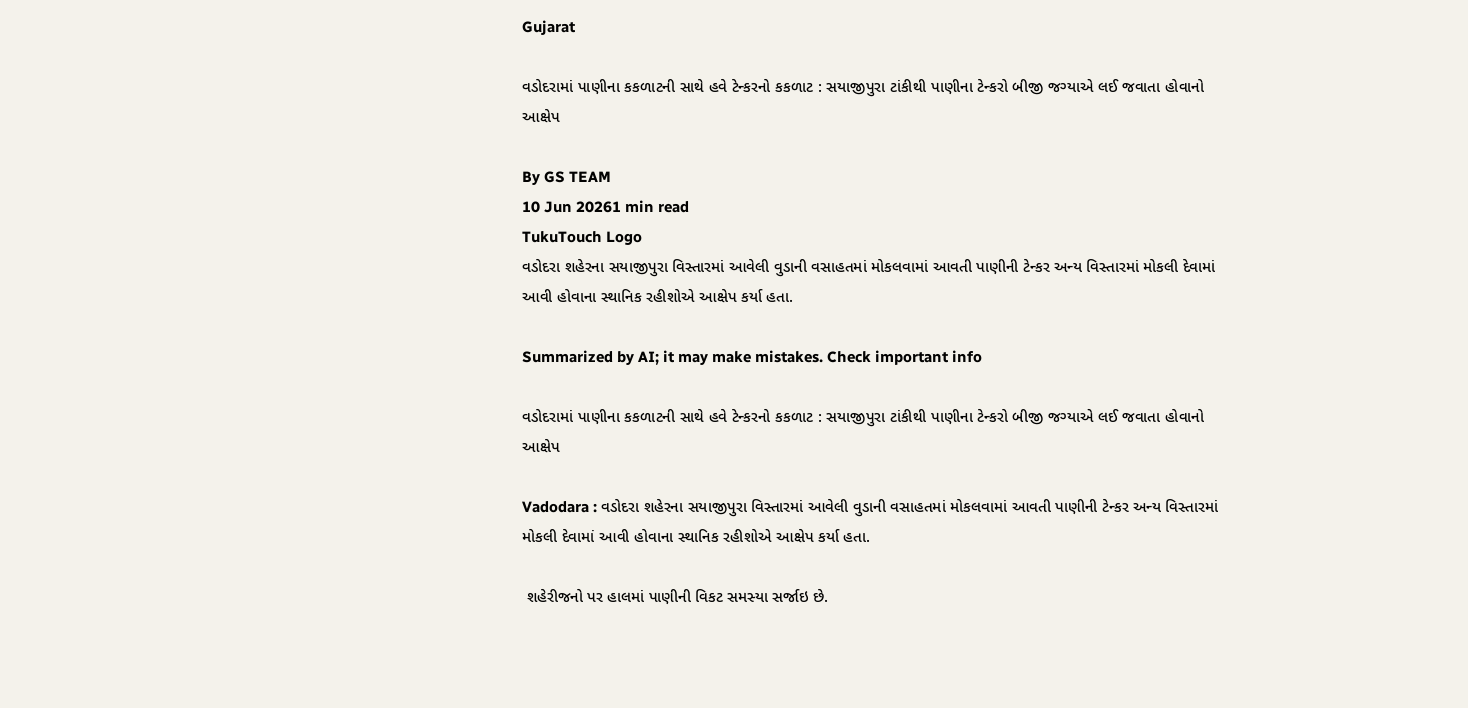Gujarat

વડોદરામાં પાણીના કકળાટની સાથે હવે ટેન્કરનો કકળાટ : સયાજીપુરા ટાંકીથી પાણીના ટેન્કરો બીજી જગ્યાએ લઈ જવાતા હોવાનો આક્ષેપ

By GS TEAM
10 Jun 20261 min read
TukuTouch Logo
વડોદરા શહેરના સયાજીપુરા વિસ્તારમાં આવેલી વુડાની વસાહતમાં મોકલવામાં આવતી પાણીની ટેન્કર અન્ય વિસ્તારમાં મોકલી દેવામાં આવી હોવાના સ્થાનિક રહીશોએ આક્ષેપ કર્યા હતા.

Summarized by AI; it may make mistakes. Check important info

વડોદરામાં પાણીના કકળાટની સાથે હવે ટેન્કરનો કકળાટ : સયાજીપુરા ટાંકીથી પાણીના ટેન્કરો બીજી જગ્યાએ લઈ જવાતા હોવાનો આક્ષેપ

Vadodara : વડોદરા શહેરના સયાજીપુરા વિસ્તારમાં આવેલી વુડાની વસાહતમાં મોકલવામાં આવતી પાણીની ટેન્કર અન્ય વિસ્તારમાં મોકલી દેવામાં આવી હોવાના સ્થાનિક રહીશોએ આક્ષેપ કર્યા હતા.

 શહેરીજનો પર હાલમાં પાણીની વિકટ સમસ્યા સર્જાઇ છે.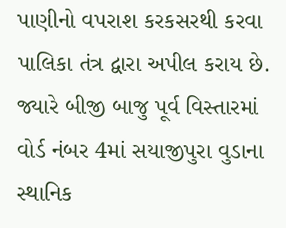પાણીનો વપરાશ કરકસરથી કરવા પાલિકા તંત્ર દ્વારા અપીલ કરાય છે. જ્યારે બીજી બાજુ પૂર્વ વિસ્તારમાં વોર્ડ નંબર 4માં સયાજીપુરા વુડાના સ્થાનિક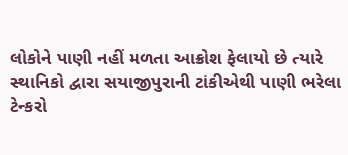લોકોને પાણી નહીં મળતા આક્રોશ ફેલાયો છે ત્યારે સ્થાનિકો દ્વારા સયાજીપુરાની ટાંકીએથી પાણી ભરેલા ટેન્કરો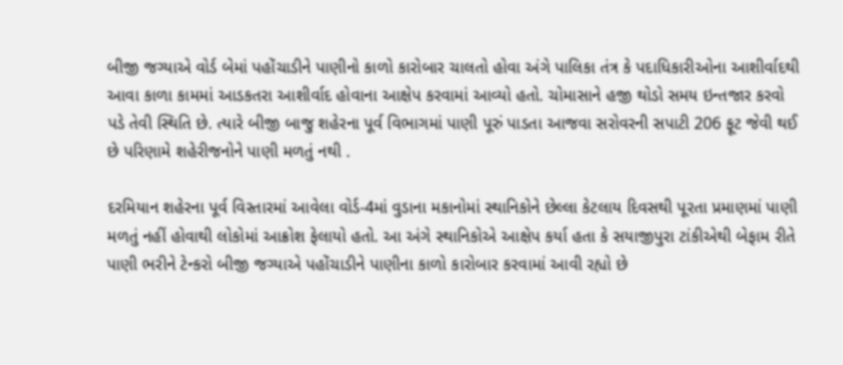બીજી જગ્યાએ વોર્ડ બેમાં પહોંચાડીને પાણીનો કાળો કારોબાર ચાલતો હોવા અંગે પાલિકા તંત્ર કે પદાધિકારીઓના આશીર્વાદથી આવા કાળા કામમાં આડકતરા આશીર્વાદ હોવાના આક્ષેપ કરવામાં આવ્યો હતો. ચોમાસાને હજી થોડો સમય ઇન્તજાર કરવો પડે તેવી સ્થિતિ છે. ત્યારે બીજી બાજુ શહેરના પૂર્વ વિભાગમાં પાણી પૂરું પાડતા આજવા સરોવરની સપાટી 206 ફૂટ જેવી થઈ છે પરિણામે શહેરીજનોને પાણી મળતું નથી .

દરમિયાન શહેરના પૂર્વ વિસ્તારમાં આવેલા વોર્ડ-4માં વુડાના મકાનોમાં સ્થાનિકોને છેલ્લા કેટલાય દિવસથી પૂરતા પ્રમાણમાં પાણી મળતું નહીં હોવાથી લોકોમાં આક્રોશ ફેલાયો હતો. આ અંગે સ્થાનિકોએ આક્ષેપ કર્યા હતા કે સયાજીપુરા ટાંકીએથી બેફામ રીતે પાણી ભરીને ટેન્કરો બીજી જગ્યાએ પહોંચાડીને પાણીના કાળો કારોબાર કરવામાં આવી રહ્યો છે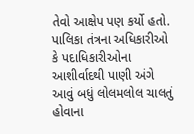તેવો આક્ષેપ પણ કર્યો હતો. પાલિકા તંત્રના અધિકારીઓ કે પદાધિકારીઓના આશીર્વાદથી પાણી અંગે આવું બધું લોલમલોલ ચાલતું હોવાના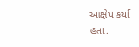આક્ષેપ કર્યા હતા.